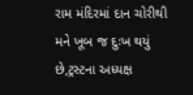રામ મંદિરમાં દાન ચોરીથી મને ખૂબ જ દુઃખ થયું છે,ટ્રસ્ટના અધ્યક્ષ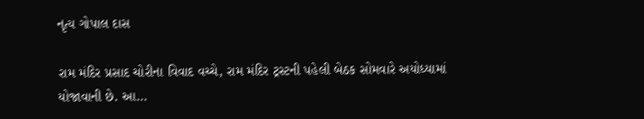નૃત્ય ગોપાલ દાસ

રામ મંદિર પ્રસાદ ચોરીના વિવાદ વચ્ચે, રામ મંદિર ટ્રસ્ટની પહેલી બેઠક સોમવારે અયોધ્યામાં યોજાવાની છે. આ…